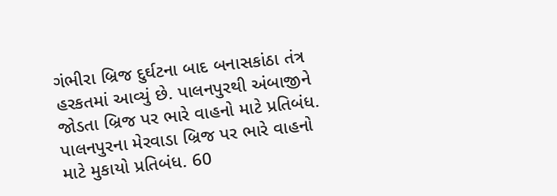ગંભીરા બ્રિજ દુર્ઘટના બાદ બનાસકાંઠા તંત્ર હરકતમાં આવ્યું છે. પાલનપુરથી અંબાજીને જોડતા બ્રિજ પર ભારે વાહનો માટે પ્રતિબંધ. પાલનપુરના મેરવાડા બ્રિજ પર ભારે વાહનો માટે મુકાયો પ્રતિબંધ. 60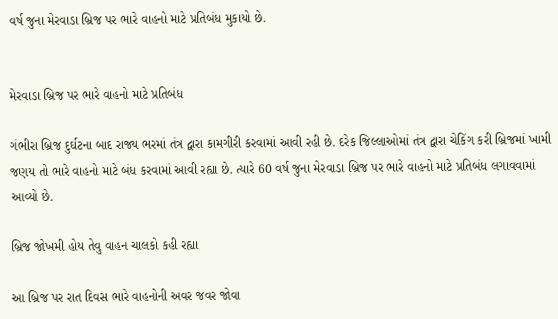વર્ષ જુના મેરવાડા બ્રિજ પર ભારે વાહનો માટે પ્રતિબંધ મુકાયો છે.


મેરવાડા બ્રિજ પર ભારે વાહનો માટે પ્રતિબંધ

ગંભીરા બ્રિજ દુર્ઘટના બાદ રાજ્ય ભરમાં તંત્ર દ્વારા કામગીરી કરવામાં આવી રહી છે. દરેક જિલ્લાઓમાં તંત્ર દ્વારા ચેકિંગ કરી બ્રિજમાં ખામી જણય તો ભારે વાહનો માટે બંધ કરવામાં આવી રહ્યા છે. ત્યારે 60 વર્ષ જુના મેરવાડા બ્રિજ પર ભારે વાહનો માટે પ્રતિબંધ લગાવવામાં આવ્યો છે.

બ્રિજ જોખમી હોય તેવુ વાહન ચાલકો કહી રહ્યા

આ બ્રિજ પર રાત દિવસ ભારે વાહનોની અવર જવર જોવા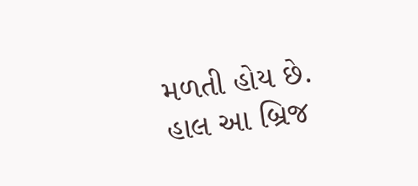મળતી હોય છે. હાલ આ બ્રિજ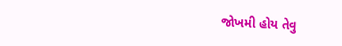જોખમી હોય તેવુ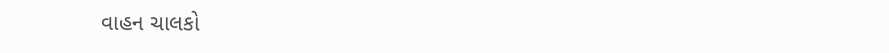વાહન ચાલકો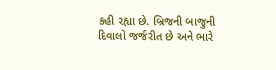કહી રહ્યા છે. બ્રિજની બાજુની દિવાલો જર્જરીત છે અને ભારે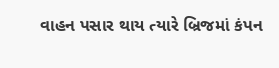વાહન પસાર થાય ત્યારે બ્રિજમાં કંપન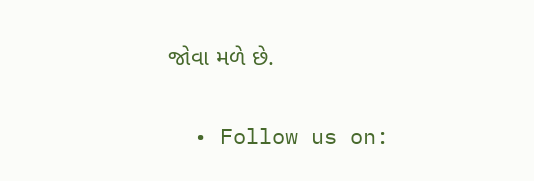જોવા મળે છે.


  • Follow us on: